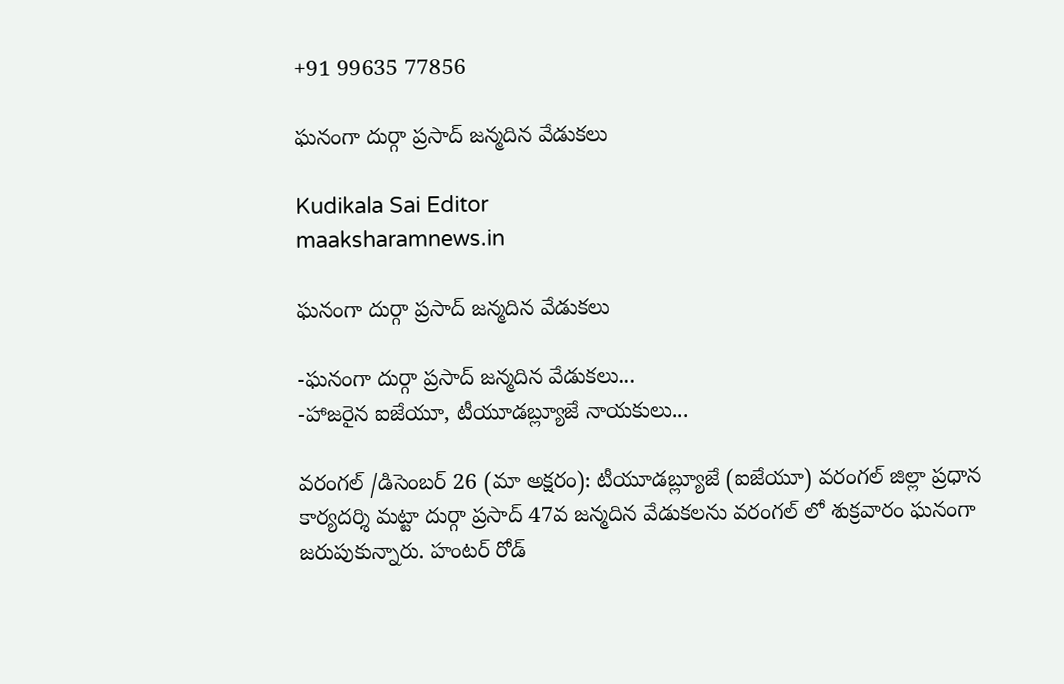+91 99635 77856

ఘనంగా దుర్గా ప్రసాద్ జన్మదిన వేడుకలు

Kudikala Sai Editor
maaksharamnews.in

ఘనంగా దుర్గా ప్రసాద్ జన్మదిన వేడుకలు

-ఘనంగా దుర్గా ప్రసాద్ జన్మదిన వేడుకలు...
-హాజరైన ఐజేయూ, టీయూడబ్ల్యూజే నాయకులు...

వరంగల్ /డిసెంబర్ 26 (మా అక్షరం): టీయూడబ్ల్యూజే (ఐజేయూ) వరంగల్ జిల్లా ప్రధాన కార్యదర్శి మట్టా దుర్గా ప్రసాద్ 47వ జన్మదిన వేడుకలను వరంగల్ లో శుక్రవారం ఘనంగా జరుపుకున్నారు. హంటర్ రోడ్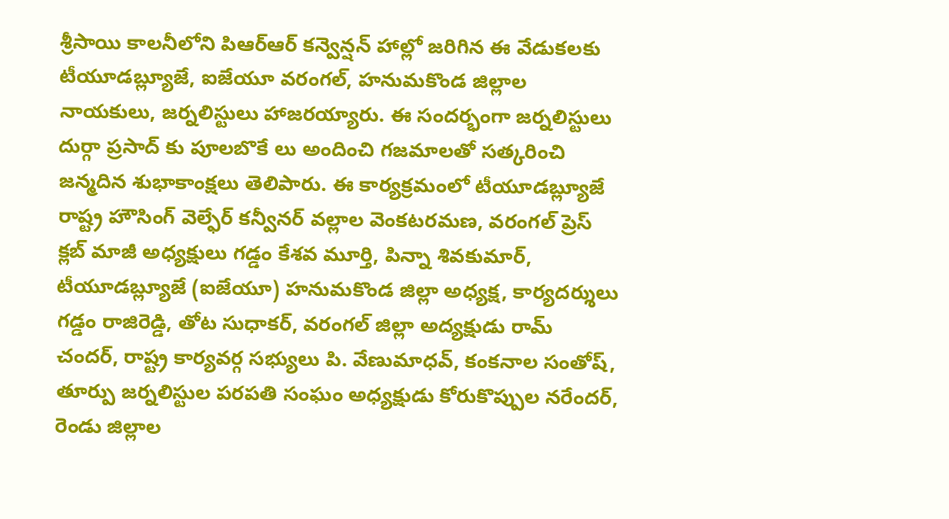శ్రీసాయి కాలనీలోని పిఆర్ఆర్ కన్వెన్షన్ హాల్లో జరిగిన ఈ వేడుకలకు టీయూడబ్ల్యూజే, ఐజేయూ వరంగల్, హనుమకొండ జిల్లాల నాయకులు, జర్నలిస్టులు హాజరయ్యారు. ఈ సందర్భంగా జర్నలిస్టులు దుర్గా ప్రసాద్ కు పూలబొకే లు అందించి గజమాలతో సత్కరించి జన్మదిన శుభాకాంక్షలు తెలిపారు. ఈ కార్యక్రమంలో టీయూడబ్ల్యూజే రాష్ట్ర హౌసింగ్ వెల్ఫేర్ కన్వీనర్ వల్లాల వెంకటరమణ, వరంగల్ ప్రెస్ క్లబ్ మాజీ అధ్యక్షులు గడ్డం కేశవ మూర్తి, పిన్నా శివకుమార్, టీయూడబ్ల్యూజే (ఐజేయూ) హనుమకొండ జిల్లా అధ్యక్ష, కార్యదర్శులు గడ్డం రాజిరెడ్డి, తోట సుధాకర్, వరంగల్ జిల్లా అద్యక్షుడు రామ్ చందర్, రాష్ట్ర కార్యవర్గ సభ్యులు పి. వేణుమాధవ్, కంకనాల సంతోష్, తూర్పు జర్నలిస్టుల పరపతి సంఘం అధ్యక్షుడు కోరుకొప్పుల నరేందర్, రెండు జిల్లాల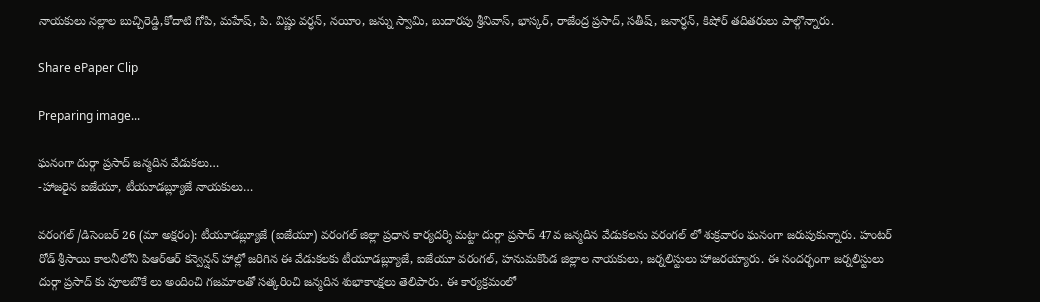నాయకులు నల్లాల బుచ్చిరెడ్డి,కోదాటి గోపి, మహేష్, పి. విష్ణు వర్ధన్, నయీం, జన్ను స్వామి, బుదారపు శ్రీనివాస్, భాస్కర్, రాజేంద్ర ప్రసాద్, సతీష్, జనార్ధన్, కిషోర్ తదితరులు పాల్గొన్నారు.

Share ePaper Clip

Preparing image...

ఘనంగా దుర్గా ప్రసాద్ జన్మదిన వేడుకలు…
-హాజరైన ఐజేయూ, టీయూడబ్ల్యూజే నాయకులు…

వరంగల్ /డిసెంబర్ 26 (మా అక్షరం): టీయూడబ్ల్యూజే (ఐజేయూ) వరంగల్ జిల్లా ప్రధాన కార్యదర్శి మట్టా దుర్గా ప్రసాద్ 47వ జన్మదిన వేడుకలను వరంగల్ లో శుక్రవారం ఘనంగా జరుపుకున్నారు. హంటర్ రోడ్ శ్రీసాయి కాలనీలోని పిఆర్ఆర్ కన్వెన్షన్ హాల్లో జరిగిన ఈ వేడుకలకు టీయూడబ్ల్యూజే, ఐజేయూ వరంగల్, హనుమకొండ జిల్లాల నాయకులు, జర్నలిస్టులు హాజరయ్యారు. ఈ సందర్భంగా జర్నలిస్టులు దుర్గా ప్రసాద్ కు పూలబొకే లు అందించి గజమాలతో సత్కరించి జన్మదిన శుభాకాంక్షలు తెలిపారు. ఈ కార్యక్రమంలో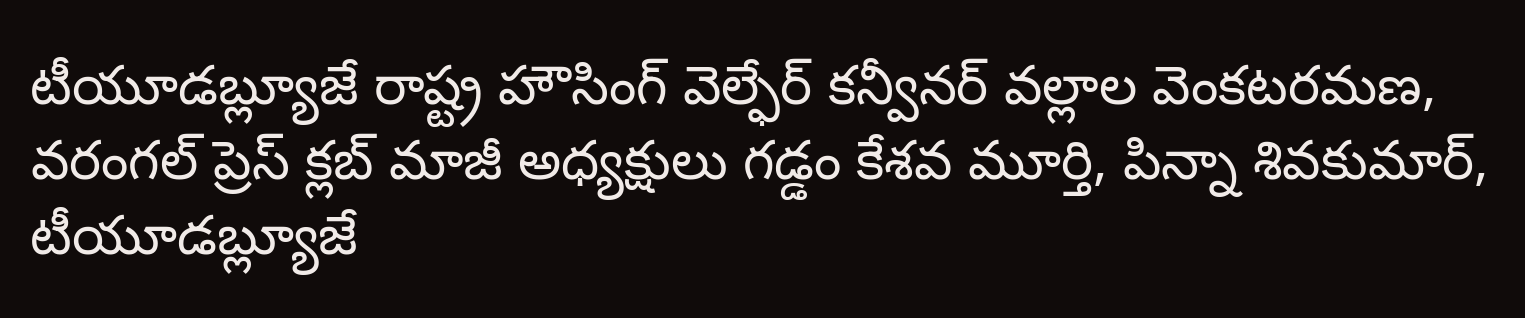టీయూడబ్ల్యూజే రాష్ట్ర హౌసింగ్ వెల్ఫేర్ కన్వీనర్ వల్లాల వెంకటరమణ, వరంగల్ ప్రెస్ క్లబ్ మాజీ అధ్యక్షులు గడ్డం కేశవ మూర్తి, పిన్నా శివకుమార్, టీయూడబ్ల్యూజే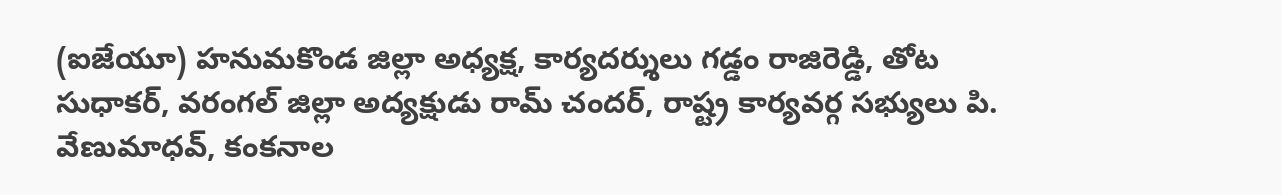(ఐజేయూ) హనుమకొండ జిల్లా అధ్యక్ష, కార్యదర్శులు గడ్డం రాజిరెడ్డి, తోట సుధాకర్, వరంగల్ జిల్లా అద్యక్షుడు రామ్ చందర్, రాష్ట్ర కార్యవర్గ సభ్యులు పి. వేణుమాధవ్, కంకనాల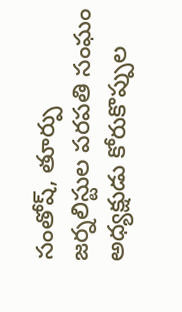సంతోష్, తూర్పు జర్నలిస్టుల పరపతి సంఘం అధ్యక్షుడు కోరుకొప్పుల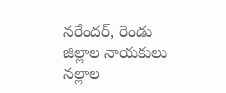నరేందర్, రెండు జిల్లాల నాయకులు నల్లాల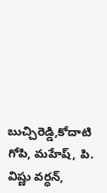బుచ్చిరెడ్డి,కోదాటి గోపి, మహేష్, పి. విష్ణు వర్ధన్,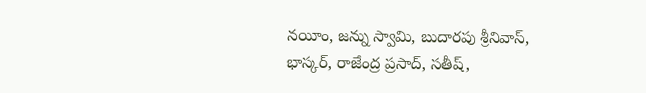నయీం, జన్ను స్వామి, బుదారపు శ్రీనివాస్, భాస్కర్, రాజేంద్ర ప్రసాద్, సతీష్,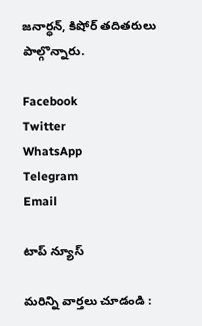జనార్ధన్, కిషోర్ తదితరులు పాల్గొన్నారు.

Facebook
Twitter
WhatsApp
Telegram
Email

టాప్ న్యూస్

మరిన్ని వార్తలు చూడండి :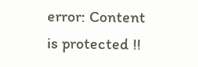error: Content is protected !!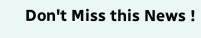Don't Miss this News !